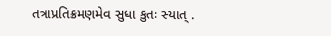તત્રાપ્રતિક્રમણમેવ સુધા કુતઃ સ્યાત્ .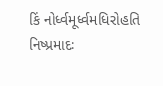કિં નોર્ધ્વમૂર્ધ્વમધિરોહતિ નિષ્પ્રમાદઃ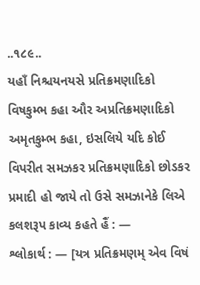..૧૮૯..
યહાઁ નિશ્ચયનયસે પ્રતિક્રમણાદિકો વિષકુમ્ભ કહા ઔર અપ્રતિક્રમણાદિકો અમૃતકુમ્ભ કહા, ઇસલિયે યદિ કોઈ વિપરીત સમઝકર પ્રતિક્રમણાદિકો છોડકર પ્રમાદી હો જાયે તો ઉસે સમઝાનેકે લિએ કલશરૂપ કાવ્ય કહતે હૈં : —
શ્લોકાર્થ : — [યત્ર પ્રતિક્રમણમ્ એવ વિષં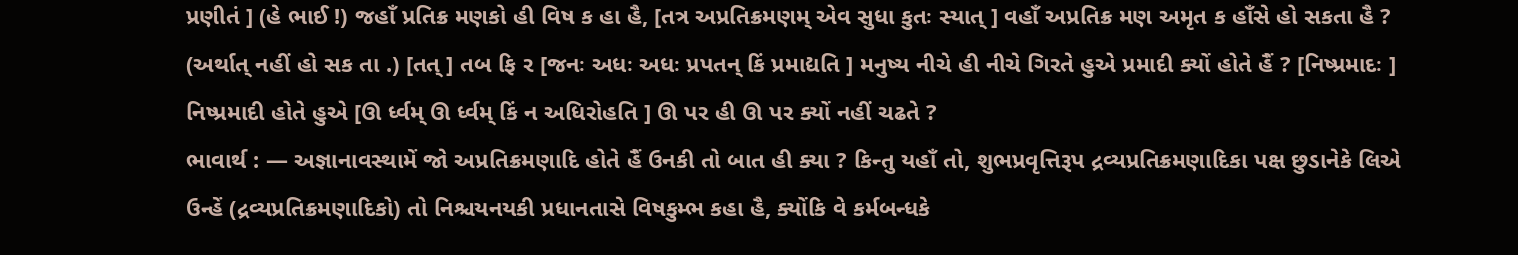પ્રણીતં ] (હે ભાઈ !) જહાઁ પ્રતિક્ર મણકો હી વિષ ક હા હૈ, [તત્ર અપ્રતિક્રમણમ્ એવ સુધા કુતઃ સ્યાત્ ] વહાઁ અપ્રતિક્ર મણ અમૃત ક હાઁસે હો સકતા હૈ ? (અર્થાત્ નહીં હો સક તા .) [તત્ ] તબ ફિ ર [જનઃ અધઃ અધઃ પ્રપતન્ કિં પ્રમાદ્યતિ ] મનુષ્ય નીચે હી નીચે ગિરતે હુએ પ્રમાદી ક્યોં હોતે હૈં ? [નિષ્પ્રમાદઃ ] નિષ્પ્રમાદી હોતે હુએ [ઊ ર્ધ્વમ્ ઊ ર્ધ્વમ્ કિં ન અધિરોહતિ ] ઊ પર હી ઊ પર ક્યોં નહીં ચઢતે ?
ભાવાર્થ : — અજ્ઞાનાવસ્થામેં જો અપ્રતિક્રમણાદિ હોતે હૈં ઉનકી તો બાત હી ક્યા ? કિન્તુ યહાઁ તો, શુભપ્રવૃત્તિરૂપ દ્રવ્યપ્રતિક્રમણાદિકા પક્ષ છુડાનેકે લિએ ઉન્હેં (દ્રવ્યપ્રતિક્રમણાદિકો) તો નિશ્ચયનયકી પ્રધાનતાસે વિષકુમ્ભ કહા હૈ, ક્યોંકિ વે કર્મબન્ધકે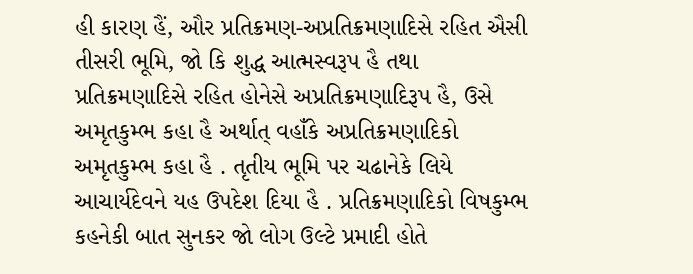હી કારણ હૈં, ઔર પ્રતિક્રમણ-અપ્રતિક્રમણાદિસે રહિત ઐસી તીસરી ભૂમિ, જો કિ શુદ્ધ આત્મસ્વરૂપ હૈ તથા પ્રતિક્રમણાદિસે રહિત હોનેસે અપ્રતિક્રમણાદિરૂપ હૈ, ઉસે અમૃતકુમ્ભ કહા હૈ અર્થાત્ વહાઁકે અપ્રતિક્રમણાદિકો અમૃતકુમ્ભ કહા હૈ . તૃતીય ભૂમિ પર ચઢાનેકે લિયે આચાર્યદેવને યહ ઉપદેશ દિયા હૈ . પ્રતિક્રમણાદિકો વિષકુમ્ભ કહનેકી બાત સુનકર જો લોગ ઉલ્ટે પ્રમાદી હોતે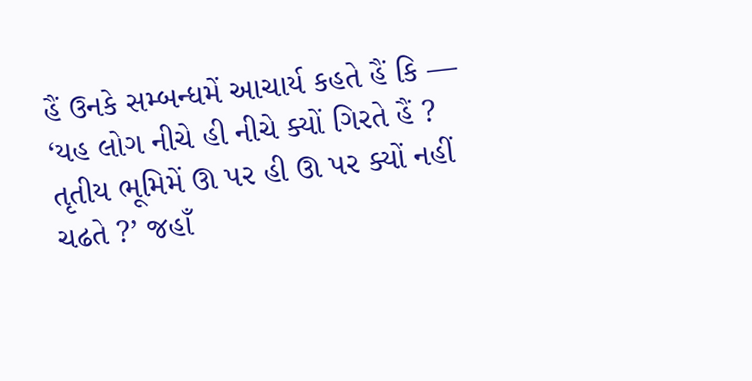હૈં ઉનકે સમ્બન્ધમેં આચાર્ય કહતે હૈં કિ — ‘યહ લોગ નીચે હી નીચે ક્યોં ગિરતે હૈં ? તૃતીય ભૂમિમેં ઊ પર હી ઊ પર ક્યોં નહીં ચઢતે ?’ જહાઁ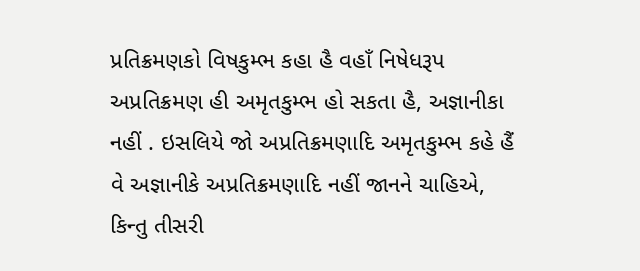પ્રતિક્રમણકો વિષકુમ્ભ કહા હૈ વહાઁ નિષેધરૂપ અપ્રતિક્રમણ હી અમૃતકુમ્ભ હો સકતા હૈ, અજ્ઞાનીકા નહીં . ઇસલિયે જો અપ્રતિક્રમણાદિ અમૃતકુમ્ભ કહે હૈં વે અજ્ઞાનીકે અપ્રતિક્રમણાદિ નહીં જાનને ચાહિએ, કિન્તુ તીસરી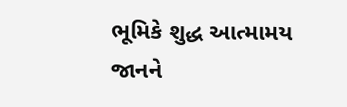ભૂમિકે શુદ્ધ આત્મામય જાનને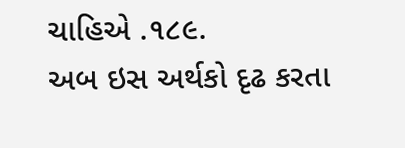ચાહિએ .૧૮૯.
અબ ઇસ અર્થકો દૃઢ કરતા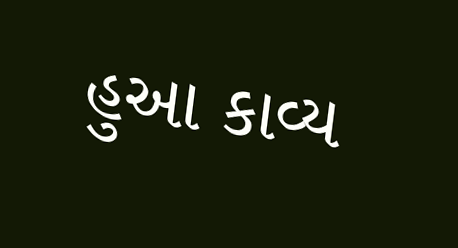હુઆ કાવ્ય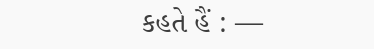કહતે હૈં : —